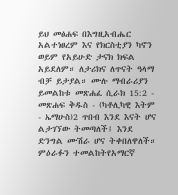ይህ መፅሐፍ በእግዚአብሔር አልተነፀረም እና የክርስቲያን ካኖን ወይም የአይሁድ ታናክ ክፍል አይደለም። ለታሪክና ለጥናት ዓላማ ብቻ ይታያል። ሙሉ ማብራሪያን ይመልከቱ መጽሐፈ ሲራክ 15:2 - መጽሐፍ ቅዱስ - (ካቶሊካዊ እትም - ኤማሁስ)2 ጥበብ እንደ እናት ሆና ልታገኘው ትመጣለች፤ እንደ ድንግል ሙሽራ ሆና ትቀበለዋለች። ምዕራፉን ተመልከትየአማርኛ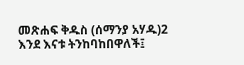መጽሐፍ ቅዱስ (ሰማንያ አሃዱ)2 እንደ እናቱ ትንከባከበዋለች፤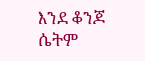እንደ ቆንጆ ሴትም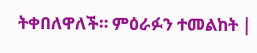ትቀበለዋለች። ምዕራፉን ተመልከት |